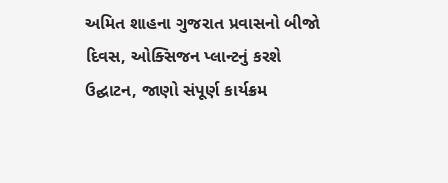અમિત શાહના ગુજરાત પ્રવાસનો બીજો દિવસ, ઓક્સિજન પ્લાન્ટનું કરશે ઉદ્ઘાટન, જાણો સંપૂર્ણ કાર્યક્રમ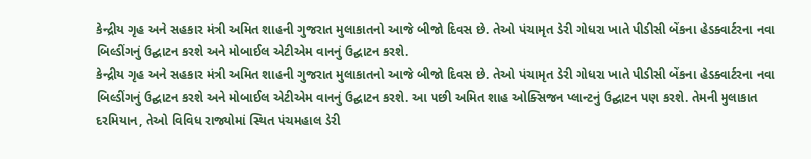કેન્દ્રીય ગૃહ અને સહકાર મંત્રી અમિત શાહની ગુજરાત મુલાકાતનો આજે બીજો દિવસ છે. તેઓ પંચામૃત ડેરી ગોધરા ખાતે પીડીસી બેંકના હેડક્વાર્ટરના નવા બિલ્ડીંગનું ઉદ્ઘાટન કરશે અને મોબાઈલ એટીએમ વાનનું ઉદ્ઘાટન કરશે.
કેન્દ્રીય ગૃહ અને સહકાર મંત્રી અમિત શાહની ગુજરાત મુલાકાતનો આજે બીજો દિવસ છે. તેઓ પંચામૃત ડેરી ગોધરા ખાતે પીડીસી બેંકના હેડક્વાર્ટરના નવા બિલ્ડીંગનું ઉદ્ઘાટન કરશે અને મોબાઈલ એટીએમ વાનનું ઉદ્ઘાટન કરશે. આ પછી અમિત શાહ ઓક્સિજન પ્લાન્ટનું ઉદ્ઘાટન પણ કરશે. તેમની મુલાકાત દરમિયાન, તેઓ વિવિધ રાજ્યોમાં સ્થિત પંચમહાલ ડેરી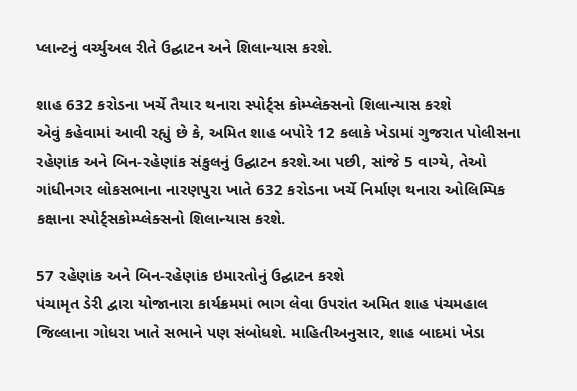પ્લાન્ટનું વર્ચ્યુઅલ રીતે ઉદ્ઘાટન અને શિલાન્યાસ કરશે.

શાહ 632 કરોડના ખર્ચે તૈયાર થનારા સ્પોર્ટ્સ કોમ્પ્લેક્સનો શિલાન્યાસ કરશે
એવું કહેવામાં આવી રહ્યું છે કે, અમિત શાહ બપોરે 12 કલાકે ખેડામાં ગુજરાત પોલીસના રહેણાંક અને બિન-રહેણાંક સંકુલનું ઉદ્ઘાટન કરશે.આ પછી, સાંજે 5 વાગ્યે, તેઓ ગાંધીનગર લોકસભાના નારણપુરા ખાતે 632 કરોડના ખર્ચે નિર્માણ થનારા ઓલિમ્પિક કક્ષાના સ્પોર્ટ્સકોમ્પ્લેક્સનો શિલાન્યાસ કરશે.

57 રહેણાંક અને બિન-રહેણાંક ઇમારતોનું ઉદ્ઘાટન કરશે
પંચામૃત ડેરી દ્વારા યોજાનારા કાર્યક્રમમાં ભાગ લેવા ઉપરાંત અમિત શાહ પંચમહાલ જિલ્લાના ગોધરા ખાતે સભાને પણ સંબોધશે. માહિતીઅનુસાર, શાહ બાદમાં ખેડા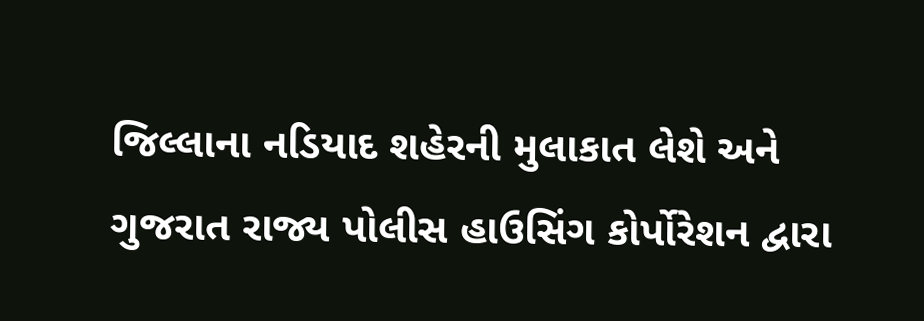જિલ્લાના નડિયાદ શહેરની મુલાકાત લેશે અને ગુજરાત રાજ્ય પોલીસ હાઉસિંગ કોર્પોરેશન દ્વારા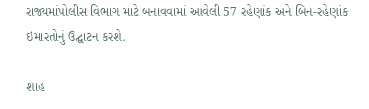રાજ્યમાંપોલીસ વિભાગ માટે બનાવવામાં આવેલી 57 રહેણાંક અને બિન-રહેણાંક ઇમારતોનું ઉદ્ઘાટન કરશે.

શાહ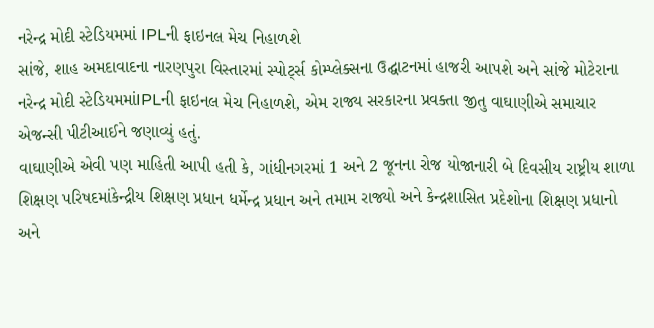નરેન્દ્ર મોદી સ્ટેડિયમમાં IPLની ફાઇનલ મેચ નિહાળશે
સાંજે, શાહ અમદાવાદના નારણપુરા વિસ્તારમાં સ્પોર્ટ્સ કોમ્પ્લેક્સના ઉદ્ઘાટનમાં હાજરી આપશે અને સાંજે મોટેરાના નરેન્દ્ર મોદી સ્ટેડિયમમાંIPLની ફાઇનલ મેચ નિહાળશે, એમ રાજ્ય સરકારના પ્રવક્તા જીતુ વાઘાણીએ સમાચાર એજન્સી પીટીઆઈને જણાવ્યું હતું.
વાઘાણીએ એવી પણ માહિતી આપી હતી કે, ગાંધીનગરમાં 1 અને 2 જૂનના રોજ યોજાનારી બે દિવસીય રાષ્ટ્રીય શાળા શિક્ષણ પરિષદમાંકેન્દ્રીય શિક્ષણ પ્રધાન ધર્મેન્દ્ર પ્રધાન અને તમામ રાજ્યો અને કેન્દ્રશાસિત પ્રદેશોના શિક્ષણ પ્રધાનો અને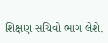શિક્ષણ સચિવો ભાગ લેશે.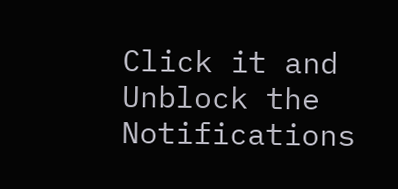Click it and Unblock the Notifications